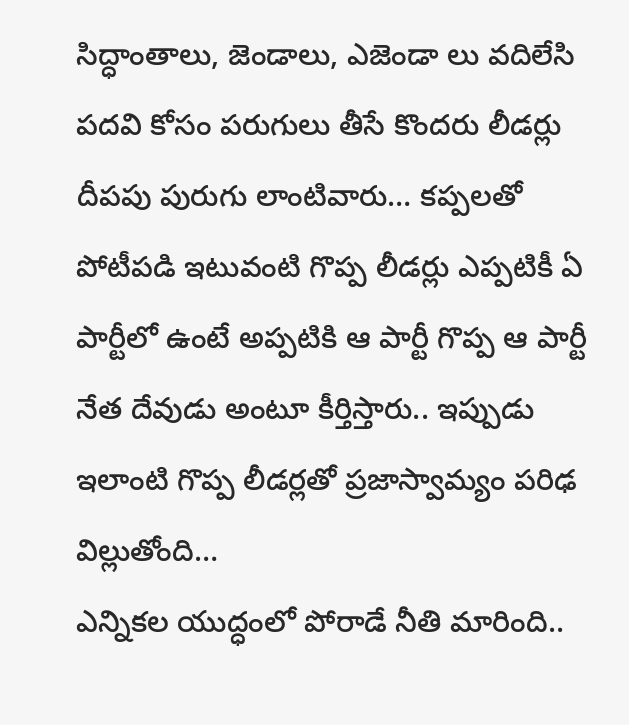సిద్ధాంతాలు, జెండాలు, ఎజెండా లు వదిలేసి పదవి కోసం పరుగులు తీసే కొందరు లీడర్లు దీపపు పురుగు లాంటివారు… కప్పలతో పోటీపడి ఇటువంటి గొప్ప లీడర్లు ఎప్పటికీ ఏ పార్టీలో ఉంటే అప్పటికి ఆ పార్టీ గొప్ప ఆ పార్టీ నేత దేవుడు అంటూ కీర్తిస్తారు.. ఇప్పుడు ఇలాంటి గొప్ప లీడర్లతో ప్రజాస్వామ్యం పరిఢ విల్లుతోంది…
ఎన్నికల యుద్ధంలో పోరాడే నీతి మారింది..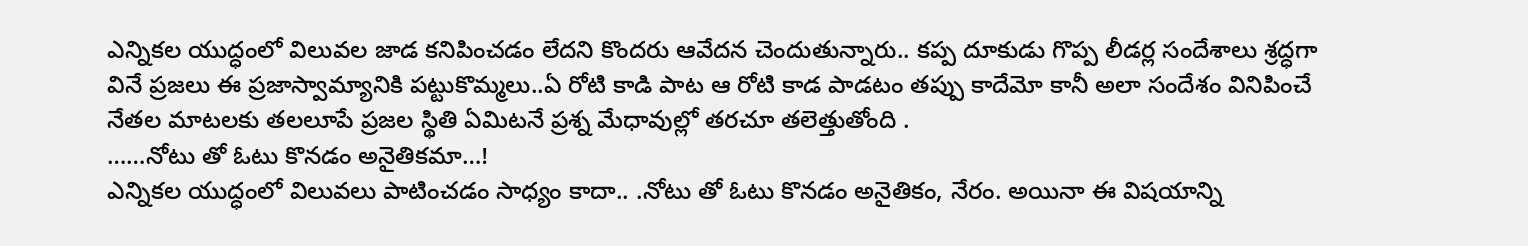ఎన్నికల యుద్ధంలో విలువల జాడ కనిపించడం లేదని కొందరు ఆవేదన చెందుతున్నారు.. కప్ప దూకుడు గొప్ప లీడర్ల సందేశాలు శ్రద్ధగా వినే ప్రజలు ఈ ప్రజాస్వామ్యానికి పట్టుకొమ్మలు..ఏ రోటి కాడి పాట ఆ రోటి కాడ పాడటం తప్పు కాదేమో కానీ అలా సందేశం వినిపించే నేతల మాటలకు తలలూపే ప్రజల స్థితి ఏమిటనే ప్రశ్న మేధావుల్లో తరచూ తలెత్తుతోంది .
……నోటు తో ఓటు కొనడం అనైతికమా…!
ఎన్నికల యుద్ధంలో విలువలు పాటించడం సాధ్యం కాదా.. .నోటు తో ఓటు కొనడం అనైతికం, నేరం. అయినా ఈ విషయాన్ని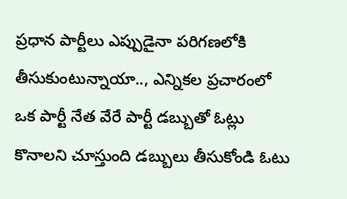ప్రధాన పార్టీలు ఎప్పుడైనా పరిగణలోకి తీసుకుంటున్నాయా.., ఎన్నికల ప్రచారంలో ఒక పార్టీ నేత వేరే పార్టీ డబ్బుతో ఓట్లు కొనాలని చూస్తుంది డబ్బులు తీసుకోండి ఓటు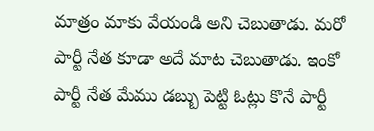మాత్రం మాకు వేయండి అని చెబుతాడు. మరో పార్టీ నేత కూడా అదే మాట చెబుతాడు. ఇంకో పార్టీ నేత మేము డబ్బు పెట్టి ఓట్లు కొనే పార్టీ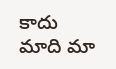కాదు మాది మా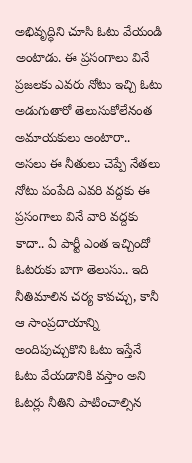అభివృద్ధిని చూసి ఓటు వేయండి అంటాడు. ఈ ప్రసంగాలు వినే ప్రజలకు ఎవరు నోటు ఇచ్చి ఓటు అడుగుతారో తెలుసుకోలేనంత అమాయకులు అంటారా..
అసలు ఈ నీతులు చెప్పే నేతలు నోటు పంపేది ఎవరి వద్దకు ఈ ప్రసంగాలు వినే వారి వద్దకు కాదా.. ఏ పార్టీ ఎంత ఇచ్చిందో ఓటరుకు బాగా తెలుసు.. ఇది నీతిమాలిన చర్య కావచ్చు, కానీ ఆ సాంప్రదాయాన్ని అందిపుచ్చుకొని ఓటు ఇస్తేనే ఓటు వేయడానికి వస్తాం అని ఓటర్లు నీతిని పాటించాల్సిన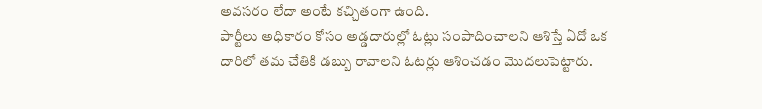అవసరం లేదా అంటే కచ్చితంగా ఉంది.
పార్టీలు అధికారం కోసం అడ్డదారుల్లో ఓట్లు సంపాదించాలని ఆశిస్తే ఏదో ఒక దారిలో తమ చేతికి డబ్బు రావాలని ఓటర్లు ఆశించడం మొదలుపెట్టారు.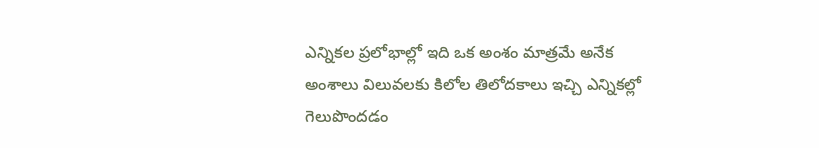ఎన్నికల ప్రలోభాల్లో ఇది ఒక అంశం మాత్రమే అనేక అంశాలు విలువలకు కిలోల తిలోదకాలు ఇచ్చి ఎన్నికల్లో గెలుపొందడం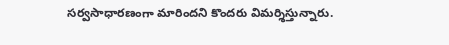సర్వసాధారణంగా మారిందని కొందరు విమర్శిస్తున్నారు.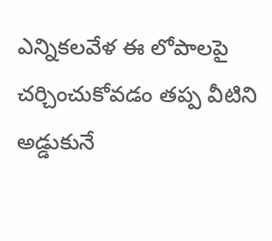ఎన్నికలవేళ ఈ లోపాలపై చర్చించుకోవడం తప్ప వీటిని అడ్డుకునే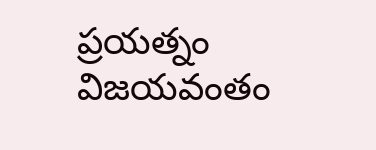ప్రయత్నం విజయవంతం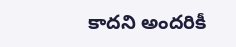కాదని అందరికీ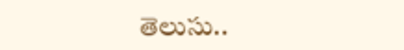తెలుసు..